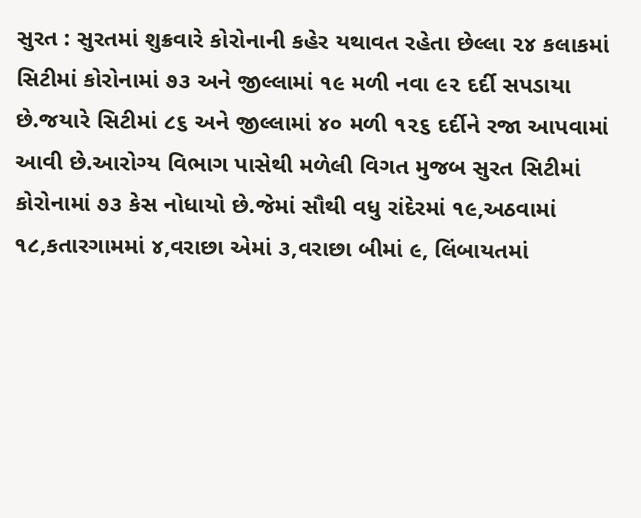સુરત : સુરતમાં શુક્રવારે કોરોનાની કહેર યથાવત રહેતા છેલ્લા ૨૪ કલાકમાં સિટીમાં કોરોનામાં ૭૩ અને જીલ્લામાં ૧૯ મળી નવા ૯૨ દર્દી સપડાયા છે.જયારે સિટીમાં ૮૬ અને જીલ્લામાં ૪૦ મળી ૧૨૬ દર્દીને રજા આપવામાં આવી છે.આરોગ્ય વિભાગ પાસેથી મળેલી વિગત મુજબ સુરત સિટીમાં કોરોનામાં ૭૩ કેસ નોધાયો છે.જેમાં સૌથી વધુ રાંદેરમાં ૧૯,અઠવામાં ૧૮,કતારગામમાં ૪,વરાછા એમાં ૩,વરાછા બીમાં ૯, લિંબાયતમાં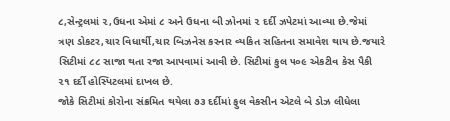૮,સેન્ટ્રલમાં ૨,ઉધના એમાં ૮ અને ઉધના બી ઝોનમાં ૨ દર્દી ઝપેટમાં આવ્યા છે.જેમાં ત્રણ ડોકટર,ચાર વિધાર્થી,ચાર બિઝનેસ કરનાર વ્યકિત સહિતના સમાવેશ થાય છે.જયારે સિટીમાં ૮૮ સાજા થતા રજા આપવામાં આવી છે. સિટીમાં કુલ ૫૦૯ એકટીવ કેસ પૈકી ૨૧ દર્દી હોસ્પિટલમાં દાખલ છે.
જોકે સિટીમાં કોરોના સંક્રમિત થયેલા ૭૩ દર્દીમાં ફુલ વેકસીન એટલે બે ડોઝ લીધેલા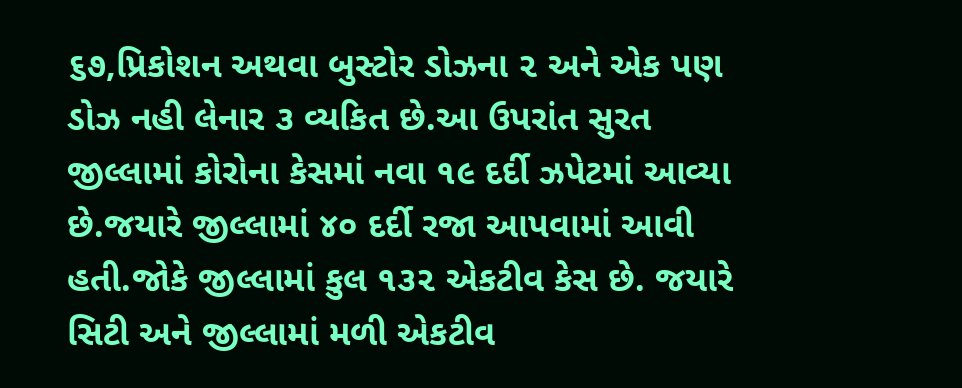૬૭,પ્રિકોશન અથવા બુસ્ટોર ડોઝના ૨ અને એક પણ ડોઝ નહી લેનાર ૩ વ્યકિત છે.આ ઉપરાંત સુરત જીલ્લામાં કોરોના કેસમાં નવા ૧૯ દર્દી ઝપેટમાં આવ્યા છે.જયારે જીલ્લામાં ૪૦ દર્દી રજા આપવામાં આવી હતી.જોકે જીલ્લામાં કુલ ૧૩૨ એકટીવ કેસ છે. જયારે સિટી અને જીલ્લામાં મળી એકટીવ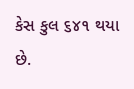કેસ કુલ ૬૪૧ થયા છે.